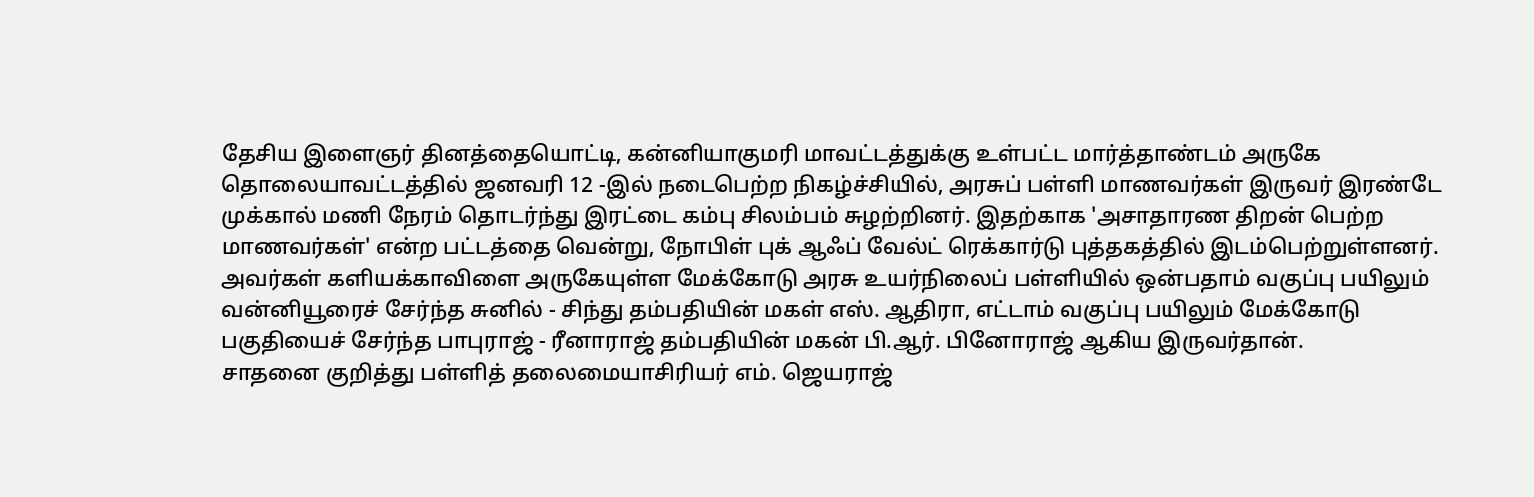தேசிய இளைஞர் தினத்தையொட்டி, கன்னியாகுமரி மாவட்டத்துக்கு உள்பட்ட மார்த்தாண்டம் அருகே தொலையாவட்டத்தில் ஜனவரி 12 -இல் நடைபெற்ற நிகழ்ச்சியில், அரசுப் பள்ளி மாணவர்கள் இருவர் இரண்டே முக்கால் மணி நேரம் தொடர்ந்து இரட்டை கம்பு சிலம்பம் சுழற்றினர். இதற்காக 'அசாதாரண திறன் பெற்ற மாணவர்கள்' என்ற பட்டத்தை வென்று, நோபிள் புக் ஆஃப் வேல்ட் ரெக்கார்டு புத்தகத்தில் இடம்பெற்றுள்ளனர்.
அவர்கள் களியக்காவிளை அருகேயுள்ள மேக்கோடு அரசு உயர்நிலைப் பள்ளியில் ஒன்பதாம் வகுப்பு பயிலும் வன்னியூரைச் சேர்ந்த சுனில் - சிந்து தம்பதியின் மகள் எஸ். ஆதிரா, எட்டாம் வகுப்பு பயிலும் மேக்கோடு பகுதியைச் சேர்ந்த பாபுராஜ் - ரீனாராஜ் தம்பதியின் மகன் பி.ஆர். பினோராஜ் ஆகிய இருவர்தான்.
சாதனை குறித்து பள்ளித் தலைமையாசிரியர் எம். ஜெயராஜ்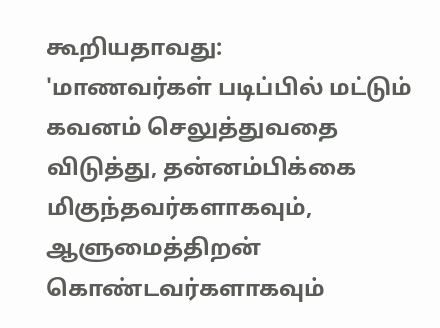கூறியதாவது:
'மாணவர்கள் படிப்பில் மட்டும் கவனம் செலுத்துவதை விடுத்து, தன்னம்பிக்கை மிகுந்தவர்களாகவும், ஆளுமைத்திறன் கொண்டவர்களாகவும்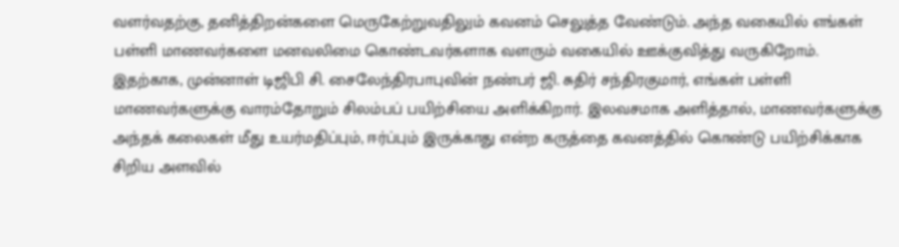வளர்வதற்கு, தனித்திறன்களை மெருகேற்றுவதிலும் கவனம் செலுத்த வேண்டும். அந்த வகையில் எங்கள் பள்ளி மாணவர்களை மனவலிமை கொண்டவர்களாக வளரும் வகையில் ஊக்குவித்து வருகிறோம்.
இதற்காக, முன்னாள் டிஜிபி சி. சைலேந்திரபாபுவின் நண்பர் ஜி. சுதிர் சந்திரகுமார், எங்கள் பள்ளி மாணவர்களுக்கு வாரம்தோறும் சிலம்பப் பயிற்சியை அளிக்கிறார். இலவசமாக அளித்தால், மாணவர்களுக்கு அந்தக் கலைகள் மீது உயர்மதிப்பும், ஈர்ப்பும் இருக்காது என்ற கருத்தை கவனத்தில் கொண்டு பயிற்சிக்காக சிறிய அளவில்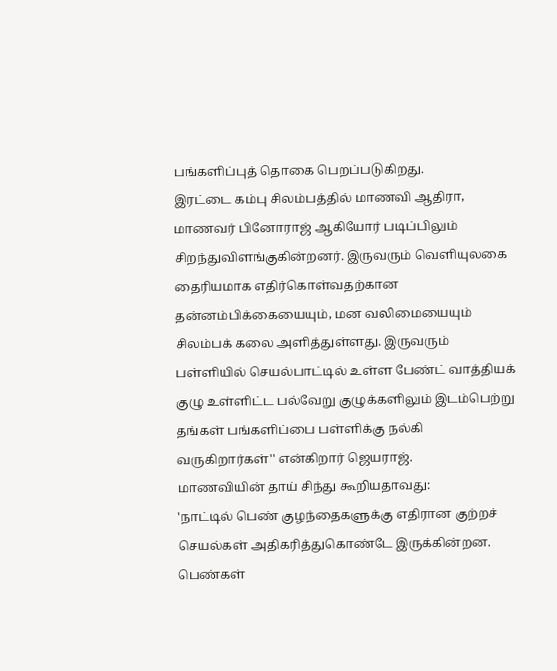பங்களிப்புத் தொகை பெறப்படுகிறது.
இரட்டை கம்பு சிலம்பத்தில் மாணவி ஆதிரா, மாணவர் பினோராஜ் ஆகியோர் படிப்பிலும் சிறந்துவிளங்குகின்றனர். இருவரும் வெளியுலகை தைரியமாக எதிர்கொள்வதற்கான தன்னம்பிக்கையையும், மன வலிமையையும் சிலம்பக் கலை அளித்துள்ளது. இருவரும் பள்ளியில் செயல்பாட்டில் உள்ள பேண்ட் வாத்தியக் குழு உள்ளிட்ட பல்வேறு குழுக்களிலும் இடம்பெற்று தங்கள் பங்களிப்பை பள்ளிக்கு நல்கி வருகிறார்கள்'' என்கிறார் ஜெயராஜ்.
மாணவியின் தாய் சிந்து கூறியதாவது:
'நாட்டில் பெண் குழந்தைகளுக்கு எதிரான குற்றச் செயல்கள் அதிகரித்துகொண்டே இருக்கின்றன. பெண்கள்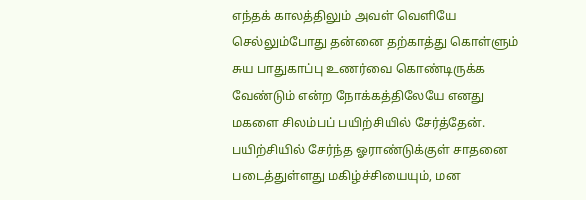எந்தக் காலத்திலும் அவள் வெளியே செல்லும்போது தன்னை தற்காத்து கொள்ளும் சுய பாதுகாப்பு உணர்வை கொண்டிருக்க வேண்டும் என்ற நோக்கத்திலேயே எனது மகளை சிலம்பப் பயிற்சியில் சேர்த்தேன்.
பயிற்சியில் சேர்ந்த ஓராண்டுக்குள் சாதனை படைத்துள்ளது மகிழ்ச்சியையும், மன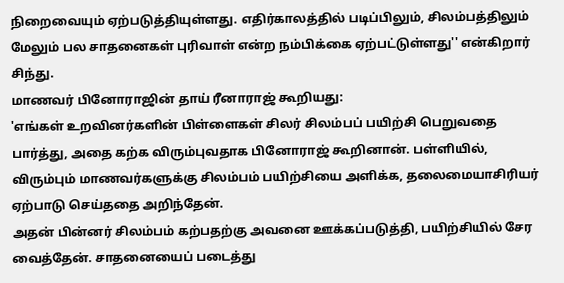நிறைவையும் ஏற்படுத்தியுள்ளது. எதிர்காலத்தில் படிப்பிலும், சிலம்பத்திலும் மேலும் பல சாதனைகள் புரிவாள் என்ற நம்பிக்கை ஏற்பட்டுள்ளது'' என்கிறார் சிந்து.
மாணவர் பினோராஜின் தாய் ரீனாராஜ் கூறியது:
'எங்கள் உறவினர்களின் பிள்ளைகள் சிலர் சிலம்பப் பயிற்சி பெறுவதை பார்த்து, அதை கற்க விரும்புவதாக பினோராஜ் கூறினான். பள்ளியில், விரும்பும் மாணவர்களுக்கு சிலம்பம் பயிற்சியை அளிக்க, தலைமையாசிரியர் ஏற்பாடு செய்ததை அறிந்தேன்.
அதன் பின்னர் சிலம்பம் கற்பதற்கு அவனை ஊக்கப்படுத்தி, பயிற்சியில் சேர வைத்தேன். சாதனையைப் படைத்து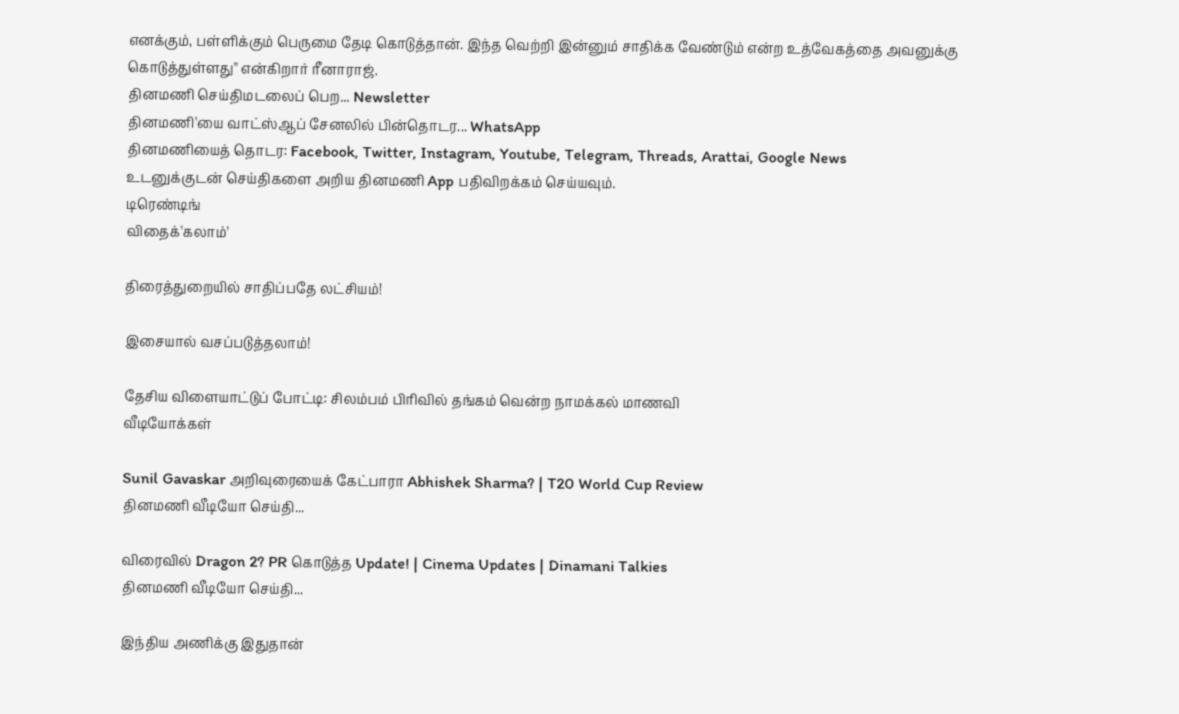எனக்கும், பள்ளிக்கும் பெருமை தேடி கொடுத்தான். இந்த வெற்றி இன்னும் சாதிக்க வேண்டும் என்ற உத்வேகத்தை அவனுக்கு கொடுத்துள்ளது'' என்கிறார் ரீனாராஜ்.
தினமணி செய்திமடலைப் பெற... Newsletter
தினமணி'யை வாட்ஸ்ஆப் சேனலில் பின்தொடர... WhatsApp
தினமணியைத் தொடர: Facebook, Twitter, Instagram, Youtube, Telegram, Threads, Arattai, Google News
உடனுக்குடன் செய்திகளை அறிய தினமணி App பதிவிறக்கம் செய்யவும்.
டிரெண்டிங்
விதைக்'கலாம்'

திரைத்துறையில் சாதிப்பதே லட்சியம்!

இசையால் வசப்படுத்தலாம்!

தேசிய விளையாட்டுப் போட்டி: சிலம்பம் பிரிவில் தங்கம் வென்ற நாமக்கல் மாணவி
வீடியோக்கள்

Sunil Gavaskar அறிவுரையைக் கேட்பாரா Abhishek Sharma? | T20 World Cup Review
தினமணி வீடியோ செய்தி...

விரைவில் Dragon 2? PR கொடுத்த Update! | Cinema Updates | Dinamani Talkies
தினமணி வீடியோ செய்தி...

இந்திய அணிக்கு இதுதான்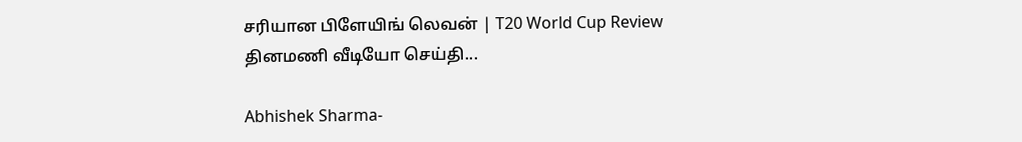சரியான பிளேயிங் லெவன் | T20 World Cup Review
தினமணி வீடியோ செய்தி...

Abhishek Sharma-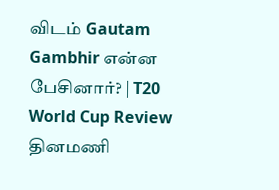விடம் Gautam Gambhir என்ன பேசினார்? | T20 World Cup Review
தினமணி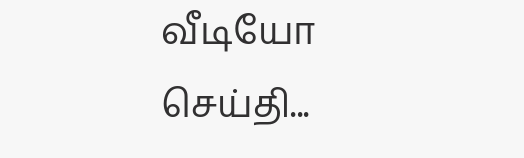வீடியோ செய்தி...